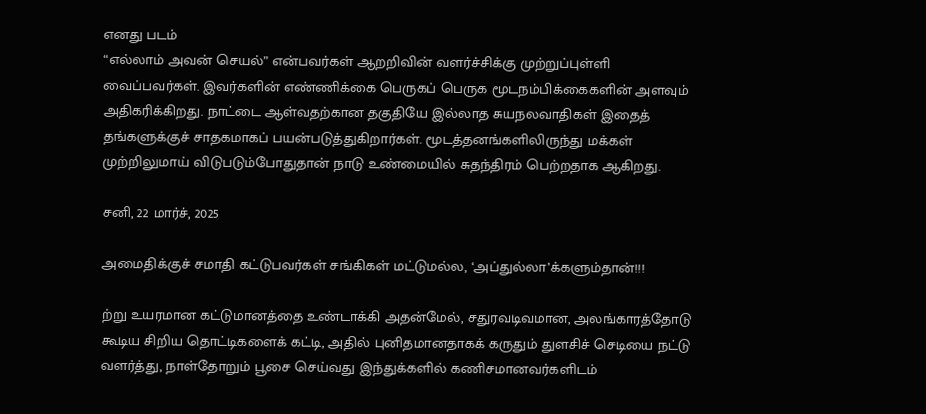எனது படம்
“எல்லாம் அவன் செயல்” என்பவர்கள் ஆறறிவின் வளர்ச்சிக்கு முற்றுப்புள்ளி வைப்பவர்கள். இவர்களின் எண்ணிக்கை பெருகப் பெருக மூடநம்பிக்கைகளின் அளவும் அதிகரிக்கிறது. நாட்டை ஆள்வதற்கான தகுதியே இல்லாத சுயநலவாதிகள் இதைத் தங்களுக்குச் சாதகமாகப் பயன்படுத்துகிறார்கள். மூடத்தனங்களிலிருந்து மக்கள் முற்றிலுமாய் விடுபடும்போதுதான் நாடு உண்மையில் சுதந்திரம் பெற்றதாக ஆகிறது.

சனி, 22 மார்ச், 2025

அமைதிக்குச் சமாதி கட்டுபவர்கள் சங்கிகள் மட்டுமல்ல, ‘அப்துல்லா’க்களும்தான்!!!

ற்று உயரமான கட்டுமானத்தை உண்டாக்கி அதன்மேல், சதுரவடிவமான, அலங்காரத்தோடு கூடிய சிறிய தொட்டிகளைக் கட்டி, அதில் புனிதமானதாகக் கருதும் துளசிச் செடியை நட்டு வளர்த்து, நாள்தோறும் பூசை செய்வது இந்துக்களில் கணிசமானவர்களிடம்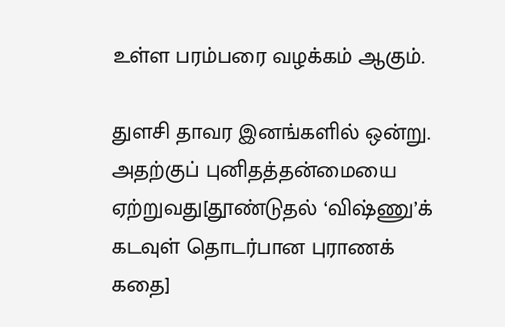உள்ள பரம்பரை வழக்கம் ஆகும்.

துளசி தாவர இனங்களில் ஒன்று. அதற்குப் புனிதத்தன்மையை ஏற்றுவது[தூண்டுதல் ‘விஷ்ணு’க் கடவுள் தொடர்பான புராணக் கதை]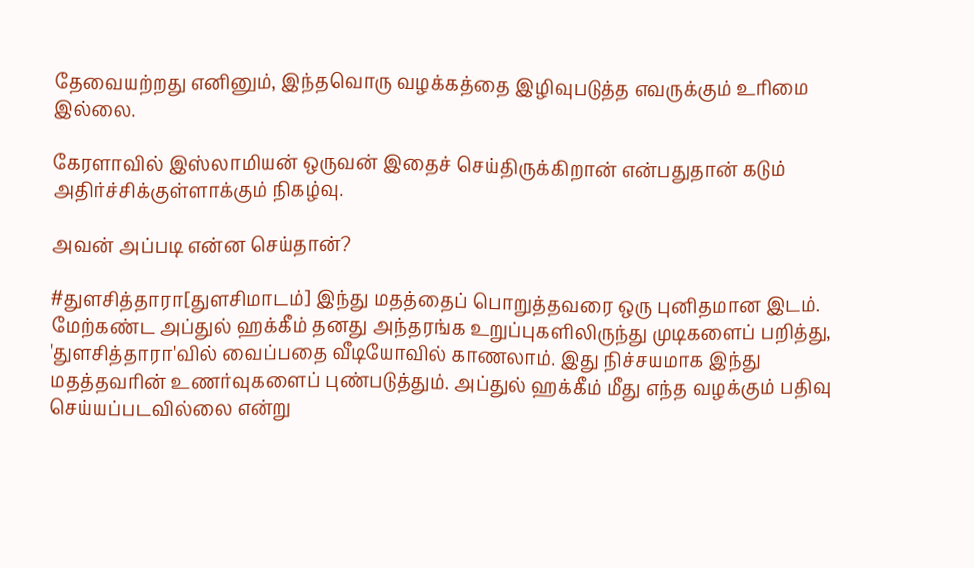தேவையற்றது எனினும், இந்தவொரு வழக்கத்தை இழிவுபடுத்த எவருக்கும் உரிமை இல்லை.

கேரளாவில் இஸ்லாமியன் ஒருவன் இதைச் செய்திருக்கிறான் என்பதுதான் கடும் அதிர்ச்சிக்குள்ளாக்கும் நிகழ்வு.

அவன் அப்படி என்ன செய்தான்?

#துளசித்தாரா[துளசிமாடம்] இந்து மதத்தைப் பொறுத்தவரை ஒரு புனிதமான இடம். மேற்கண்ட அப்துல் ஹக்கீம் தனது அந்தரங்க உறுப்புகளிலிருந்து முடிகளைப் பறித்து, 'துளசித்தாரா'வில் வைப்பதை வீடியோவில் காணலாம். இது நிச்சயமாக இந்து மதத்தவரின் உணர்வுகளைப் புண்படுத்தும். அப்துல் ஹக்கீம் மீது எந்த வழக்கும் பதிவு செய்யப்படவில்லை என்று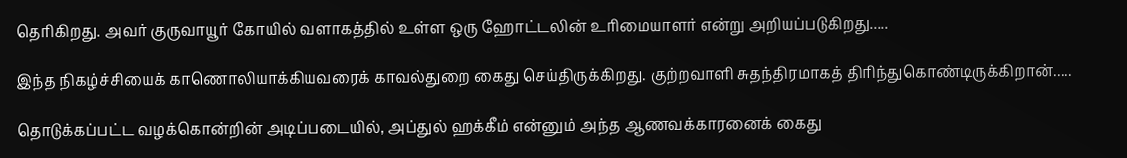தெரிகிறது. அவர் குருவாயூர் கோயில் வளாகத்தில் உள்ள ஒரு ஹோட்டலின் உரிமையாளர் என்று அறியப்படுகிறது.....

இந்த நிகழ்ச்சியைக் காணொலியாக்கியவரைக் காவல்துறை கைது செய்திருக்கிறது. குற்றவாளி சுதந்திரமாகத் திரிந்துகொண்டிருக்கிறான்.....

தொடுக்கப்பட்ட வழக்கொன்றின் அடிப்படையில், அப்துல் ஹக்கீம் என்னும் அந்த ஆணவக்காரனைக் கைது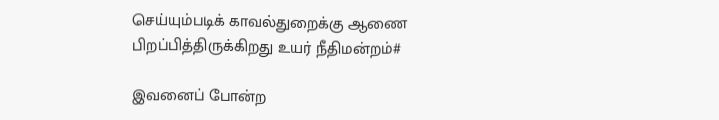செய்யும்படிக் காவல்துறைக்கு ஆணை பிறப்பித்திருக்கிறது உயர் நீதிமன்றம்#

இவனைப் போன்ற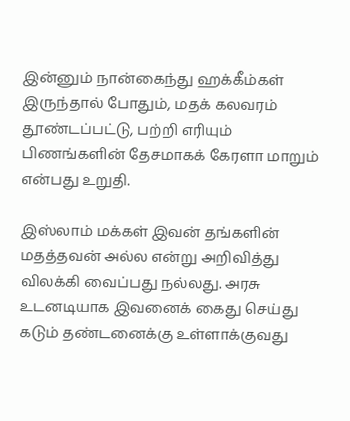இன்னும் நான்கைந்து ஹக்கீம்கள் இருந்தால் போதும், மதக் கலவரம் தூண்டப்பட்டு, பற்றி எரியும் பிணங்களின் தேசமாகக் கேரளா மாறும் என்பது உறுதி.

இஸ்லாம் மக்கள் இவன் தங்களின் மதத்தவன் அல்ல என்று அறிவித்து விலக்கி வைப்பது நல்லது. அரசு உடனடியாக இவனைக் கைது செய்து கடும் தண்டனைக்கு உள்ளாக்குவது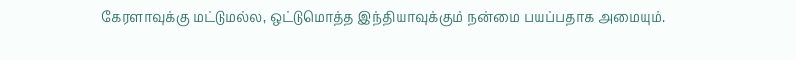கேரளாவுக்கு மட்டுமல்ல, ஒட்டுமொத்த இந்தியாவுக்கும் நன்மை பயப்பதாக அமையும்.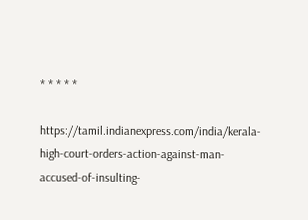* * * * *

https://tamil.indianexpress.com/india/kerala-high-court-orders-action-against-man-accused-of-insulting-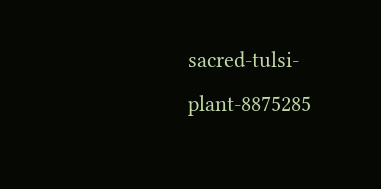sacred-tulsi-plant-8875285